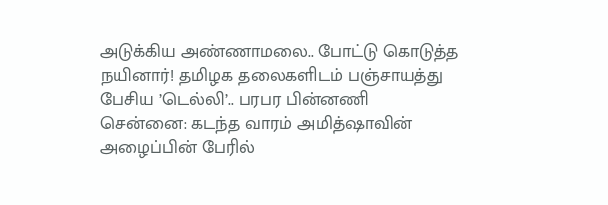அடுக்கிய அண்ணாமலை.. போட்டு கொடுத்த நயினார்! தமிழக தலைகளிடம் பஞ்சாயத்து பேசிய ’டெல்லி’.. பரபர பின்னணி
சென்னை: கடந்த வாரம் அமித்ஷாவின் அழைப்பின் பேரில்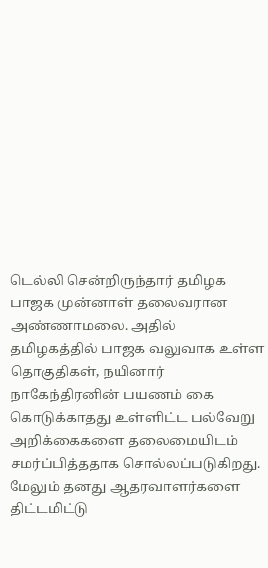டெல்லி சென்றிருந்தார் தமிழக பாஜக முன்னாள் தலைவரான அண்ணாமலை. அதில் தமிழகத்தில் பாஜக வலுவாக உள்ள தொகுதிகள், நயினார் நாகேந்திரனின் பயணம் கை கொடுக்காதது உள்ளிட்ட பல்வேறு அறிக்கைகளை தலைமையிடம் சமர்ப்பித்ததாக சொல்லப்படுகிறது.
மேலும் தனது ஆதரவாளர்களை திட்டமிட்டு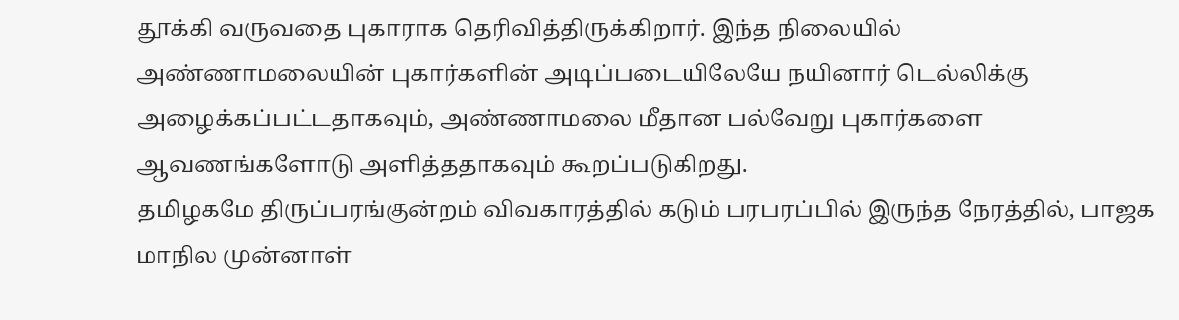தூக்கி வருவதை புகாராக தெரிவித்திருக்கிறார். இந்த நிலையில் அண்ணாமலையின் புகார்களின் அடிப்படையிலேயே நயினார் டெல்லிக்கு அழைக்கப்பட்டதாகவும், அண்ணாமலை மீதான பல்வேறு புகார்களை ஆவணங்களோடு அளித்ததாகவும் கூறப்படுகிறது.
தமிழகமே திருப்பரங்குன்றம் விவகாரத்தில் கடும் பரபரப்பில் இருந்த நேரத்தில், பாஜக மாநில முன்னாள்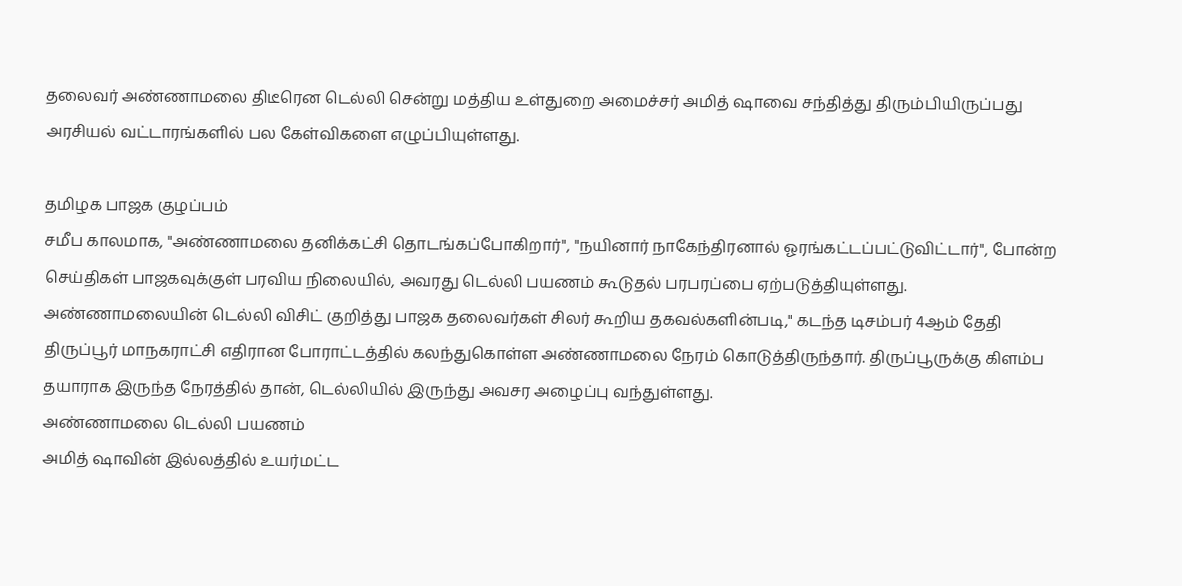தலைவர் அண்ணாமலை திடீரென டெல்லி சென்று மத்திய உள்துறை அமைச்சர் அமித் ஷாவை சந்தித்து திரும்பியிருப்பது அரசியல் வட்டாரங்களில் பல கேள்விகளை எழுப்பியுள்ளது.

தமிழக பாஜக குழப்பம்
சமீப காலமாக, "அண்ணாமலை தனிக்கட்சி தொடங்கப்போகிறார்", "நயினார் நாகேந்திரனால் ஓரங்கட்டப்பட்டுவிட்டார்", போன்ற செய்திகள் பாஜகவுக்குள் பரவிய நிலையில், அவரது டெல்லி பயணம் கூடுதல் பரபரப்பை ஏற்படுத்தியுள்ளது. அண்ணாமலையின் டெல்லி விசிட் குறித்து பாஜக தலைவர்கள் சிலர் கூறிய தகவல்களின்படி," கடந்த டிசம்பர் 4ஆம் தேதி திருப்பூர் மாநகராட்சி எதிரான போராட்டத்தில் கலந்துகொள்ள அண்ணாமலை நேரம் கொடுத்திருந்தார். திருப்பூருக்கு கிளம்ப தயாராக இருந்த நேரத்தில் தான், டெல்லியில் இருந்து அவசர அழைப்பு வந்துள்ளது.
அண்ணாமலை டெல்லி பயணம்
அமித் ஷாவின் இல்லத்தில் உயர்மட்ட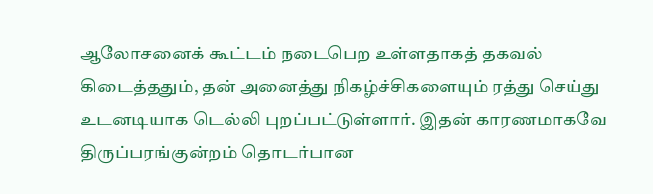ஆலோசனைக் கூட்டம் நடைபெற உள்ளதாகத் தகவல் கிடைத்ததும், தன் அனைத்து நிகழ்ச்சிகளையும் ரத்து செய்து உடனடியாக டெல்லி புறப்பட்டுள்ளார். இதன் காரணமாகவே திருப்பரங்குன்றம் தொடர்பான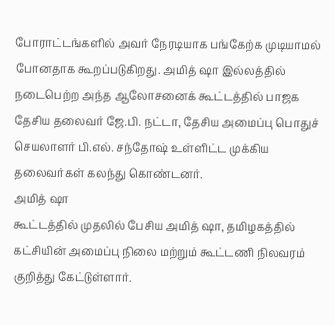போராட்டங்களில் அவர் நேரடியாக பங்கேற்க முடியாமல் போனதாக கூறப்படுகிறது. அமித் ஷா இல்லத்தில் நடைபெற்ற அந்த ஆலோசனைக் கூட்டத்தில் பாஜக தேசிய தலைவர் ஜே.பி. நட்டா, தேசிய அமைப்பு பொதுச் செயலாளர் பி.எல். சந்தோஷ் உள்ளிட்ட முக்கிய தலைவர்கள் கலந்து கொண்டனர்.
அமித் ஷா
கூட்டத்தில் முதலில் பேசிய அமித் ஷா, தமிழகத்தில் கட்சியின் அமைப்பு நிலை மற்றும் கூட்டணி நிலவரம் குறித்து கேட்டுள்ளார்.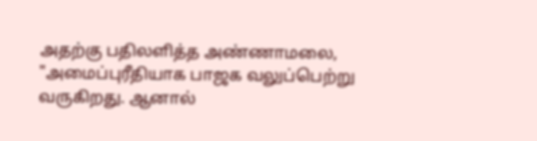அதற்கு பதிலளித்த அண்ணாமலை, "அமைப்புரீதியாக பாஜக வலுப்பெற்று வருகிறது. ஆனால்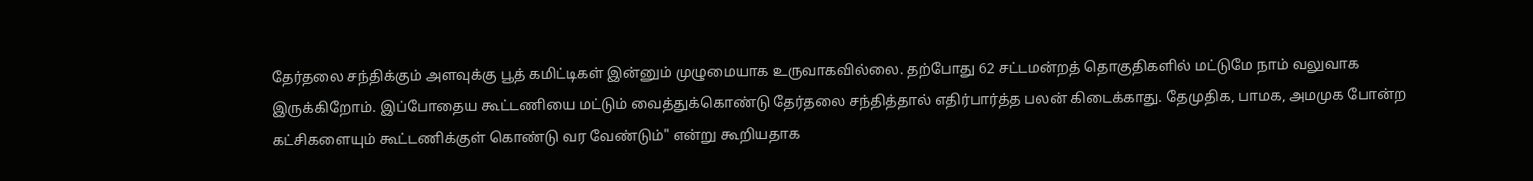தேர்தலை சந்திக்கும் அளவுக்கு பூத் கமிட்டிகள் இன்னும் முழுமையாக உருவாகவில்லை. தற்போது 62 சட்டமன்றத் தொகுதிகளில் மட்டுமே நாம் வலுவாக இருக்கிறோம். இப்போதைய கூட்டணியை மட்டும் வைத்துக்கொண்டு தேர்தலை சந்தித்தால் எதிர்பார்த்த பலன் கிடைக்காது. தேமுதிக, பாமக, அமமுக போன்ற கட்சிகளையும் கூட்டணிக்குள் கொண்டு வர வேண்டும்" என்று கூறியதாக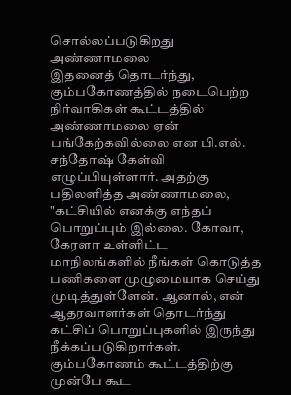சொல்லப்படுகிறது
அண்ணாமலை
இதனைத் தொடர்ந்து, கும்பகோணத்தில் நடைபெற்ற நிர்வாகிகள் கூட்டத்தில் அண்ணாமலை ஏன் பங்கேற்கவில்லை என பி.எல். சந்தோஷ் கேள்வி எழுப்பியுள்ளார். அதற்கு பதிலளித்த அண்ணாமலை, "கட்சியில் எனக்கு எந்தப் பொறுப்பும் இல்லை. கோவா, கேரளா உள்ளிட்ட மாநிலங்களில் நீங்கள் கொடுத்த பணிகளை முழுமையாக செய்து முடித்துள்ளேன். ஆனால், என் ஆதரவாளர்கள் தொடர்ந்து கட்சிப் பொறுப்புகளில் இருந்து நீக்கப்படுகிறார்கள். கும்பகோணம் கூட்டத்திற்கு முன்பே கூட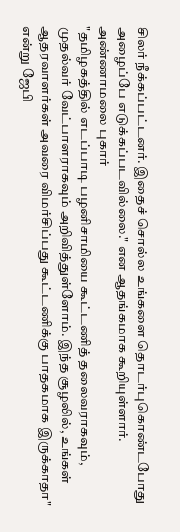சிலர் நீக்கப்பட்டனர். இதைச் சொல்ல உங்களை தொடர்புகொண்டபோது அழைப்பே எடுக்கப்படவில்லை." என ஆதங்கமாக கூறியுள்ளார்.
அண்ணாமலை புகார்
"தமிழகத்தில் எடப்பாடி பழனிசாமியை கூட்டணித் தலைவராகவும், முதல்வர் வேட்பாளராகவும் அறிவித்துள்ளோம். இந்த சூழலில், உங்கள் ஆதரவாளர்கள் அவரை விமர்சிப்பது கூட்டணிக்கு பாதகமாக இருக்காதா" என்று ஜேபி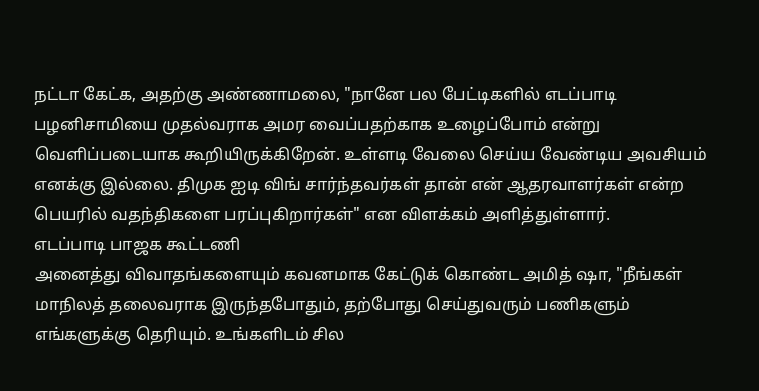நட்டா கேட்க, அதற்கு அண்ணாமலை, "நானே பல பேட்டிகளில் எடப்பாடி பழனிசாமியை முதல்வராக அமர வைப்பதற்காக உழைப்போம் என்று வெளிப்படையாக கூறியிருக்கிறேன். உள்ளடி வேலை செய்ய வேண்டிய அவசியம் எனக்கு இல்லை. திமுக ஐடி விங் சார்ந்தவர்கள் தான் என் ஆதரவாளர்கள் என்ற பெயரில் வதந்திகளை பரப்புகிறார்கள்" என விளக்கம் அளித்துள்ளார்.
எடப்பாடி பாஜக கூட்டணி
அனைத்து விவாதங்களையும் கவனமாக கேட்டுக் கொண்ட அமித் ஷா, "நீங்கள் மாநிலத் தலைவராக இருந்தபோதும், தற்போது செய்துவரும் பணிகளும் எங்களுக்கு தெரியும். உங்களிடம் சில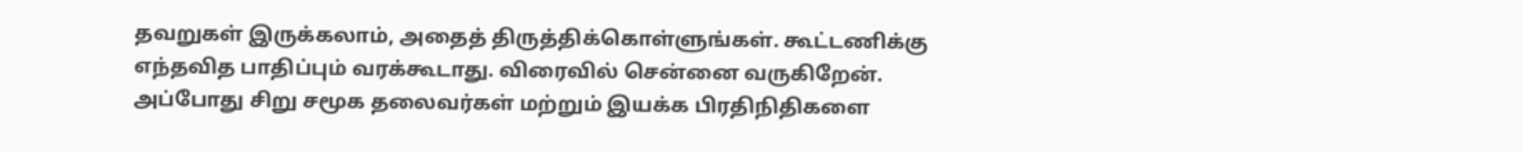தவறுகள் இருக்கலாம், அதைத் திருத்திக்கொள்ளுங்கள். கூட்டணிக்கு எந்தவித பாதிப்பும் வரக்கூடாது. விரைவில் சென்னை வருகிறேன். அப்போது சிறு சமூக தலைவர்கள் மற்றும் இயக்க பிரதிநிதிகளை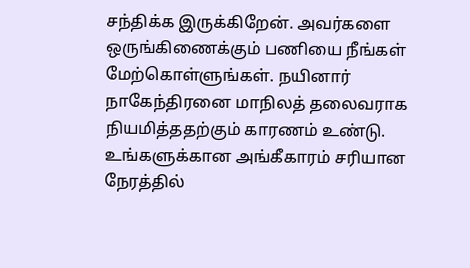சந்திக்க இருக்கிறேன். அவர்களை ஒருங்கிணைக்கும் பணியை நீங்கள் மேற்கொள்ளுங்கள். நயினார் நாகேந்திரனை மாநிலத் தலைவராக நியமித்ததற்கும் காரணம் உண்டு. உங்களுக்கான அங்கீகாரம் சரியான நேரத்தில்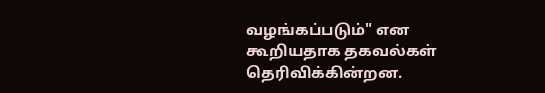வழங்கப்படும்" என கூறியதாக தகவல்கள் தெரிவிக்கின்றன.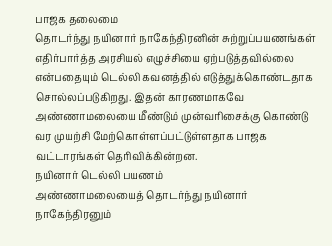பாஜக தலைமை
தொடர்ந்து நயினார் நாகேந்திரனின் சுற்றுப்பயணங்கள் எதிர்பார்த்த அரசியல் எழுச்சியை ஏற்படுத்தவில்லை என்பதையும் டெல்லி கவனத்தில் எடுத்துக்கொண்டதாக சொல்லப்படுகிறது. இதன் காரணமாகவே அண்ணாமலையை மீண்டும் முன்வரிசைக்கு கொண்டு வர முயற்சி மேற்கொள்ளப்பட்டுள்ளதாக பாஜக வட்டாரங்கள் தெரிவிக்கின்றன.
நயினார் டெல்லி பயணம்
அண்ணாமலையைத் தொடர்ந்து நயினார் நாகேந்திரனும்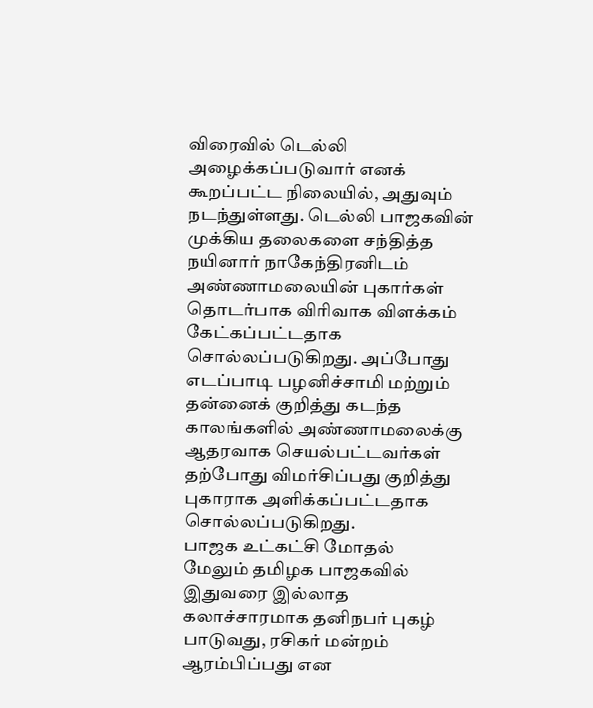விரைவில் டெல்லி அழைக்கப்படுவார் எனக் கூறப்பட்ட நிலையில், அதுவும் நடந்துள்ளது. டெல்லி பாஜகவின் முக்கிய தலைகளை சந்தித்த நயினார் நாகேந்திரனிடம் அண்ணாமலையின் புகார்கள் தொடர்பாக விரிவாக விளக்கம் கேட்கப்பட்டதாக சொல்லப்படுகிறது. அப்போது எடப்பாடி பழனிச்சாமி மற்றும் தன்னைக் குறித்து கடந்த காலங்களில் அண்ணாமலைக்கு ஆதரவாக செயல்பட்டவர்கள் தற்போது விமர்சிப்பது குறித்து புகாராக அளிக்கப்பட்டதாக சொல்லப்படுகிறது.
பாஜக உட்கட்சி மோதல்
மேலும் தமிழக பாஜகவில் இதுவரை இல்லாத கலாச்சாரமாக தனிநபர் புகழ் பாடுவது, ரசிகர் மன்றம் ஆரம்பிப்பது என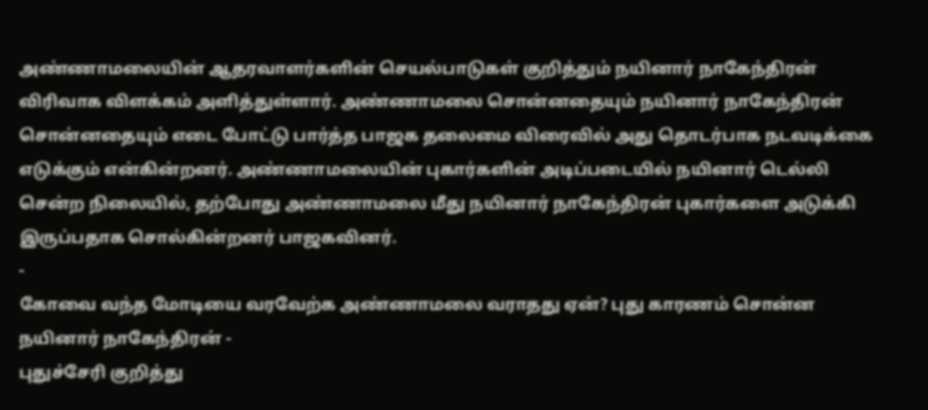அண்ணாமலையின் ஆதரவாளர்களின் செயல்பாடுகள் குறித்தும் நயினார் நாகேந்திரன் விரிவாக விளக்கம் அளித்துள்ளார். அண்ணாமலை சொன்னதையும் நயினார் நாகேந்திரன் சொன்னதையும் எடை போட்டு பார்த்த பாஜக தலைமை விரைவில் அது தொடர்பாக நடவடிக்கை எடுக்கும் என்கின்றனர். அண்ணாமலையின் புகார்களின் அடிப்படையில் நயினார் டெல்லி சென்ற நிலையில், தற்போது அண்ணாமலை மீது நயினார் நாகேந்திரன் புகார்களை அடுக்கி இருப்பதாக சொல்கின்றனர் பாஜகவினர்.
-
கோவை வந்த மோடியை வரவேற்க அண்ணாமலை வராதது ஏன்? புது காரணம் சொன்ன நயினார் நாகேந்திரன் -
புதுச்சேரி குறித்து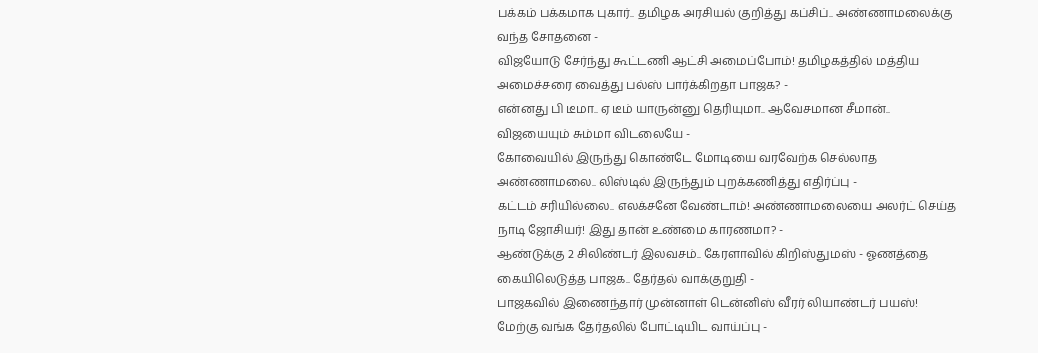பக்கம் பக்கமாக புகார்.. தமிழக அரசியல் குறித்து கப்சிப்.. அண்ணாமலைக்கு வந்த சோதனை -
விஜயோடு சேர்ந்து கூட்டணி ஆட்சி அமைப்போம்! தமிழகத்தில் மத்திய அமைச்சரை வைத்து பல்ஸ் பார்க்கிறதா பாஜக? -
என்னது பி டீமா.. ஏ டீம் யாருன்னு தெரியுமா.. ஆவேசமான சீமான்.. விஜயையும் சும்மா விடலையே -
கோவையில் இருந்து கொண்டே மோடியை வரவேற்க செல்லாத அண்ணாமலை.. லிஸ்டில் இருந்தும் புறக்கணித்து எதிர்ப்பு -
கட்டம் சரியில்லை.. எலக்சனே வேண்டாம்! அண்ணாமலையை அலர்ட் செய்த நாடி ஜோசியர்! இது தான் உண்மை காரணமா? -
ஆண்டுக்கு 2 சிலிண்டர் இலவசம்.. கேரளாவில் கிறிஸ்துமஸ் - ஓணத்தை கையிலெடுத்த பாஜக.. தேர்தல் வாக்குறுதி -
பாஜகவில் இணைந்தார் முன்னாள் டென்னிஸ் வீரர் லியாண்டர் பயஸ்! மேற்கு வங்க தேர்தலில் போட்டியிட வாய்ப்பு -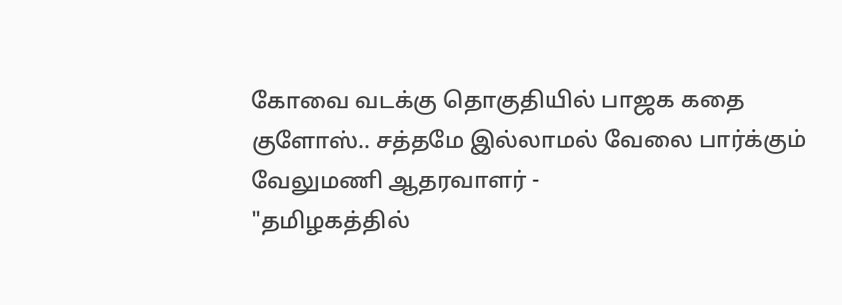கோவை வடக்கு தொகுதியில் பாஜக கதை குளோஸ்.. சத்தமே இல்லாமல் வேலை பார்க்கும் வேலுமணி ஆதரவாளர் -
"தமிழகத்தில்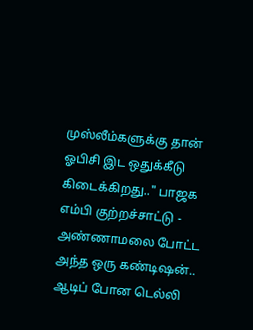முஸ்லீம்களுக்கு தான் ஓபிசி இட ஒதுக்கீடு கிடைக்கிறது.." பாஜக எம்பி குற்றச்சாட்டு -
அண்ணாமலை போட்ட அந்த ஒரு கண்டிஷன்.. ஆடிப் போன டெல்லி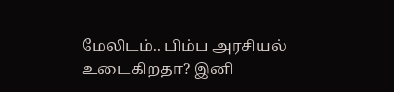மேலிடம்.. பிம்ப அரசியல் உடைகிறதா? இனி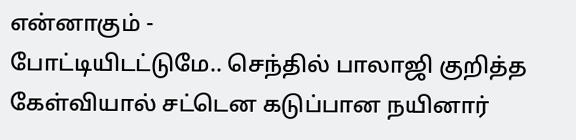என்னாகும் -
போட்டியிடட்டுமே.. செந்தில் பாலாஜி குறித்த கேள்வியால் சட்டென கடுப்பான நயினார்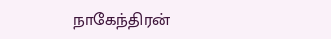நாகேந்திரன்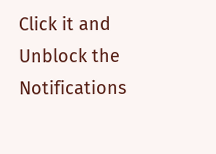Click it and Unblock the Notifications